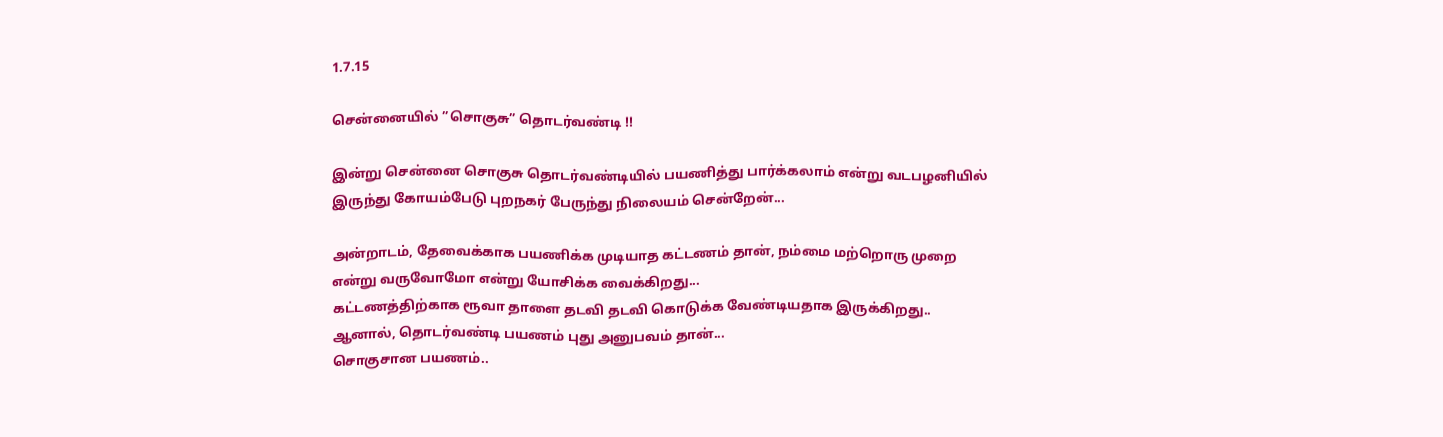1.7.15

சென்னையில் ”சொகுசு” தொடர்வண்டி !!

இன்று சென்னை சொகுசு தொடர்வண்டியில் பயணித்து பார்க்கலாம் என்று வடபழனியில் இருந்து கோயம்பேடு புறநகர் பேருந்து நிலையம் சென்றேன்...

அன்றாடம், தேவைக்காக பயணிக்க முடியாத கட்டணம் தான், நம்மை மற்றொரு முறை என்று வருவோமோ என்று யோசிக்க வைக்கிறது...
கட்டணத்திற்காக ரூவா தாளை தடவி தடவி கொடுக்க வேண்டியதாக இருக்கிறது..
ஆனால், தொடர்வண்டி பயணம் புது அனுபவம் தான்...
சொகுசான பயணம்..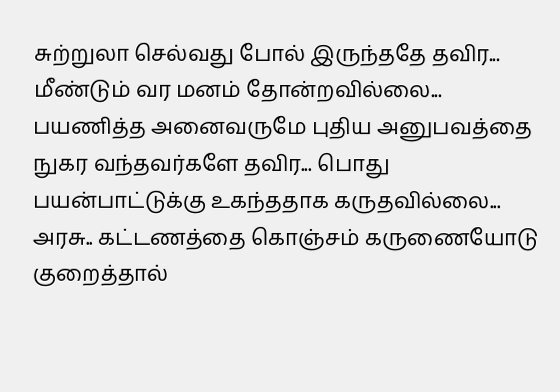சுற்றுலா செல்வது போல் இருந்ததே தவிர...
மீண்டும் வர மனம் தோன்றவில்லை...
பயணித்த அனைவருமே புதிய அனுபவத்தை நுகர வந்தவர்களே தவிர... பொது பயன்பாட்டுக்கு உகந்ததாக கருதவில்லை...
அரசு.. கட்டணத்தை கொஞ்சம் கருணையோடு குறைத்தால்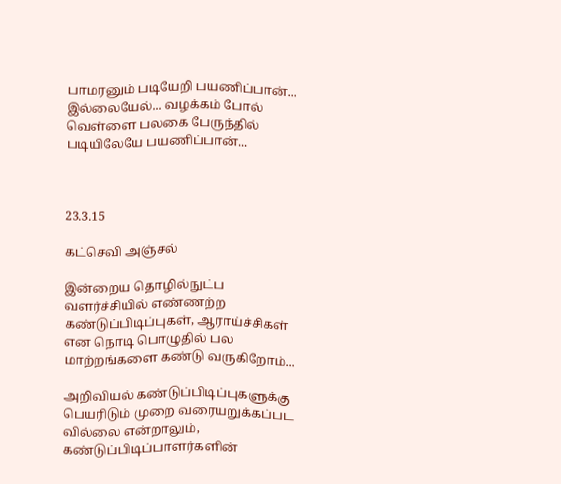பாமரனும் படியேறி பயணிப்பான்...
இல்லையேல்... வழக்கம் போல் வெள்ளை பலகை பேருந்தில் படியிலேயே பயணிப்பான்...



23.3.15

கட்செவி அஞ்சல்

இன்றைய தொழில்நுட்ப வளர்ச்சியில் எண்ணற்ற கண்டுப்பிடிப்புகள், ஆராய்ச்சிகள் என நொடி பொழுதில் பல மாற்றங்களை கண்டு வருகிறோம்...

அறிவியல் கண்டுப்பிடிப்புகளுக்கு பெயரிடும் முறை வரையறுக்கப்பட வில்லை என்றாலும், கண்டுப்பிடிப்பாளர்களின்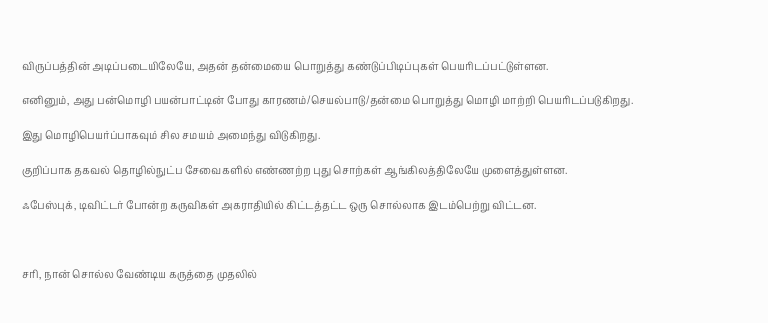விருப்பத்தின் அடிப்படையிலேயே, அதன் தன்மையை பொறுத்து கண்டுப்பிடிப்புகள் பெயரிடப்பட்டுள்ளன.

எனினும், அது பன்மொழி பயன்பாட்டின் போது காரணம்/செயல்பாடு/தன்மை பொறுத்து மொழி மாற்றி பெயரிடப்படுகிறது.

இது மொழிபெயர்ப்பாகவும் சில சமயம் அமைந்து விடுகிறது.

குறிப்பாக தகவல் தொழில்நுட்ப சேவைகளில் எண்ணற்ற புது சொற்கள் ஆங்கிலத்திலேயே முளைத்துள்ளன.

ஃபேஸ்புக், டிவிட்டர் போன்ற கருவிகள் அகராதியில் கிட்டத்தட்ட ஒரு சொல்லாக இடம்பெற்று விட்டன.



சரி, நான் சொல்ல வேண்டிய கருத்தை முதலில்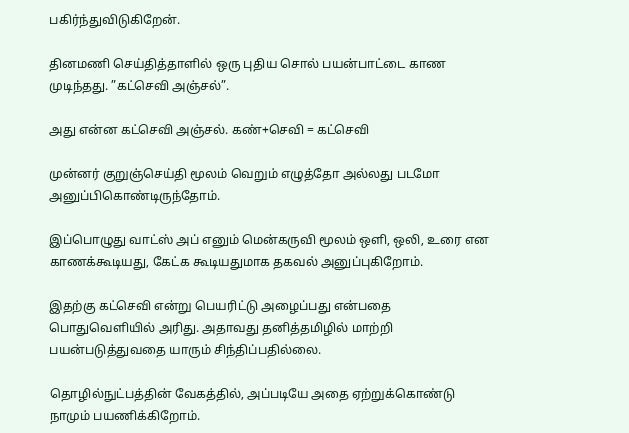பகிர்ந்துவிடுகிறேன்.

தினமணி செய்தித்தாளில் ஒரு புதிய சொல் பயன்பாட்டை காண முடிந்தது. ”கட்செவி அஞ்சல்”.

அது என்ன கட்செவி அஞ்சல். கண்+செவி = கட்செவி

முன்னர் குறுஞ்செய்தி மூலம் வெறும் எழுத்தோ அல்லது படமோ அனுப்பிகொண்டிருந்தோம்.

இப்பொழுது வாட்ஸ் அப் எனும் மென்கருவி மூலம் ஒளி, ஒலி, உரை என காணக்கூடியது, கேட்க கூடியதுமாக தகவல் அனுப்புகிறோம்.

இதற்கு கட்செவி என்று பெயரிட்டு அழைப்பது என்பதை பொதுவெளியில் அரிது. அதாவது தனித்தமிழில் மாற்றி பயன்படுத்துவதை யாரும் சிந்திப்பதில்லை.

தொழில்நுட்பத்தின் வேகத்தில், அப்படியே அதை ஏற்றுக்கொண்டு நாமும் பயணிக்கிறோம்.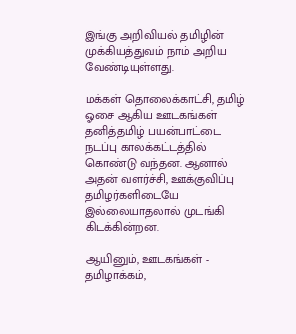இங்கு அறிவியல் தமிழின் முக்கியத்துவம் நாம் அறிய வேண்டியுள்ளது.

மக்கள் தொலைக்காட்சி, தமிழ் ஓசை ஆகிய ஊடகங்கள் தனித்தமிழ் பயன்பாட்டை நடப்பு காலக்கட்டத்தில் கொண்டு வந்தன. ஆனால் அதன் வளர்ச்சி, ஊக்குவிப்பு தமிழர்களிடையே இல்லையாதலால் முடங்கி கிடக்கின்றன.

ஆயினும், ஊடகங்கள் - தமிழாக்கம்,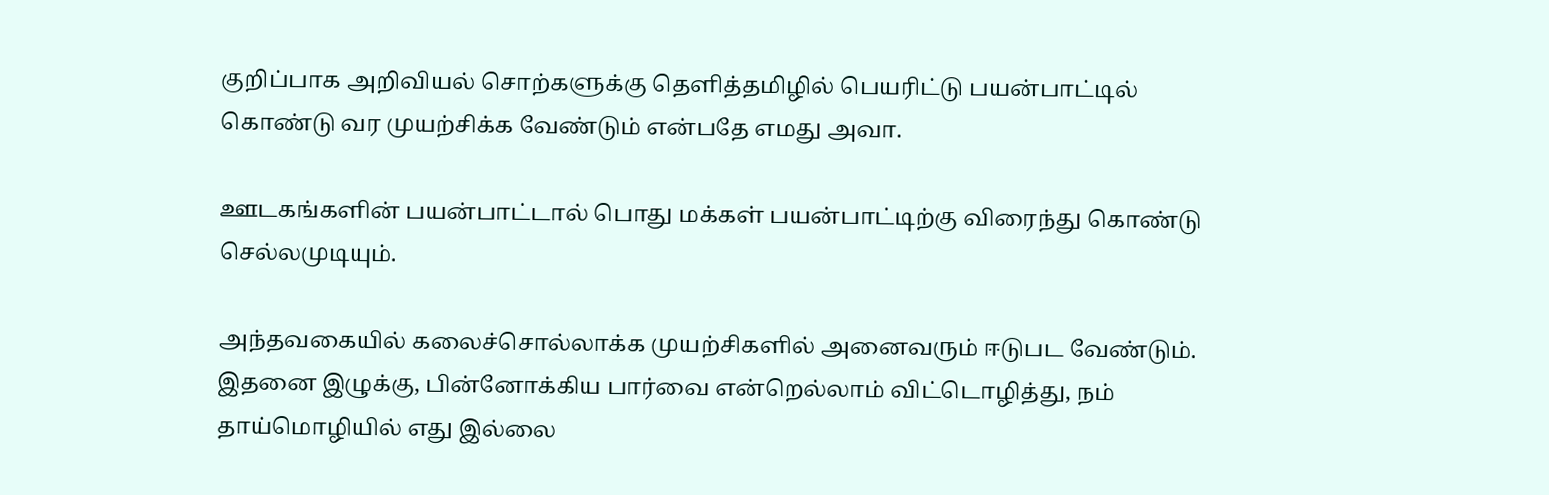குறிப்பாக அறிவியல் சொற்களுக்கு தெளித்தமிழில் பெயரிட்டு பயன்பாட்டில் கொண்டு வர முயற்சிக்க வேண்டும் என்பதே எமது அவா.

ஊடகங்களின் பயன்பாட்டால் பொது மக்கள் பயன்பாட்டிற்கு விரைந்து கொண்டு செல்லமுடியும்.

அந்தவகையில் கலைச்சொல்லாக்க முயற்சிகளில் அனைவரும் ஈடுபட வேண்டும். இதனை இழுக்கு, பின்னோக்கிய பார்வை என்றெல்லாம் விட்டொழித்து, நம் தாய்மொழியில் எது இல்லை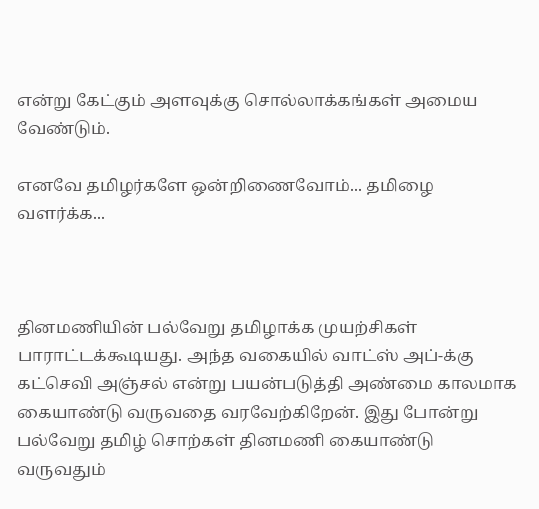என்று கேட்கும் அளவுக்கு சொல்லாக்கங்கள் அமைய வேண்டும்.

எனவே தமிழர்களே ஒன்றிணைவோம்... தமிழை வளர்க்க...



தினமணியின் பல்வேறு தமிழாக்க முயற்சிகள் பாராட்டக்கூடியது. அந்த வகையில் வாட்ஸ் அப்-க்கு கட்செவி அஞ்சல் என்று பயன்படுத்தி அண்மை காலமாக கையாண்டு வருவதை வரவேற்கிறேன். இது போன்று பல்வேறு தமிழ் சொற்கள் தினமணி கையாண்டு வருவதும்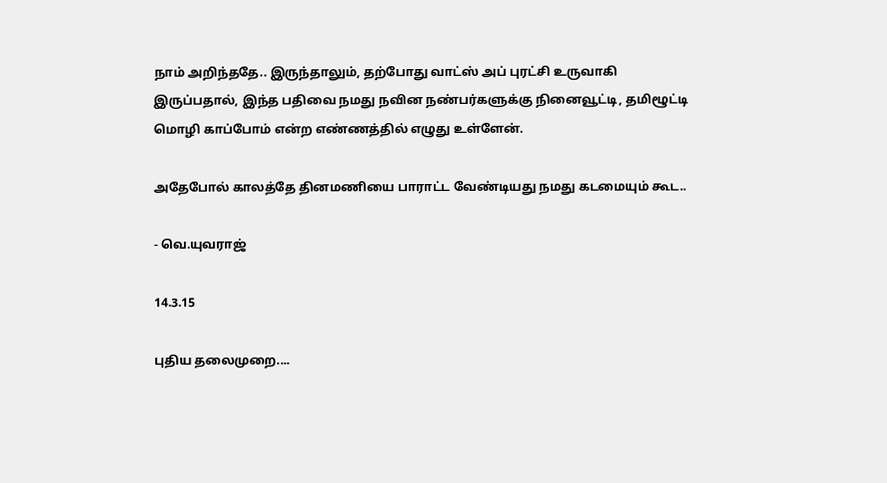நாம் அறிந்ததே.. இருந்தாலும், தற்போது வாட்ஸ் அப் புரட்சி உருவாகி இருப்பதால், இந்த பதிவை நமது நவின நண்பர்களுக்கு நினைவூட்டி, தமிழூட்டி மொழி காப்போம் என்ற எண்ணத்தில் எழுது உள்ளேன்.

அதேபோல் காலத்தே தினமணியை பாராட்ட வேண்டியது நமது கடமையும் கூட..

- வெ.யுவராஜ்

14.3.15

புதிய தலைமுறை....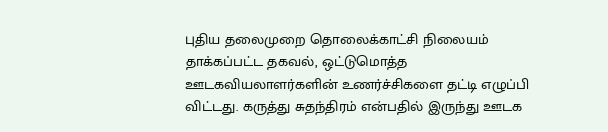புதிய தலைமுறை தொலைக்காட்சி நிலையம் தாக்கப்பட்ட தகவல், ஒட்டுமொத்த ஊடகவியலாளர்களின் உணர்ச்சிகளை தட்டி எழுப்பி விட்டது. கருத்து சுதந்திரம் என்பதில் இருந்து ஊடக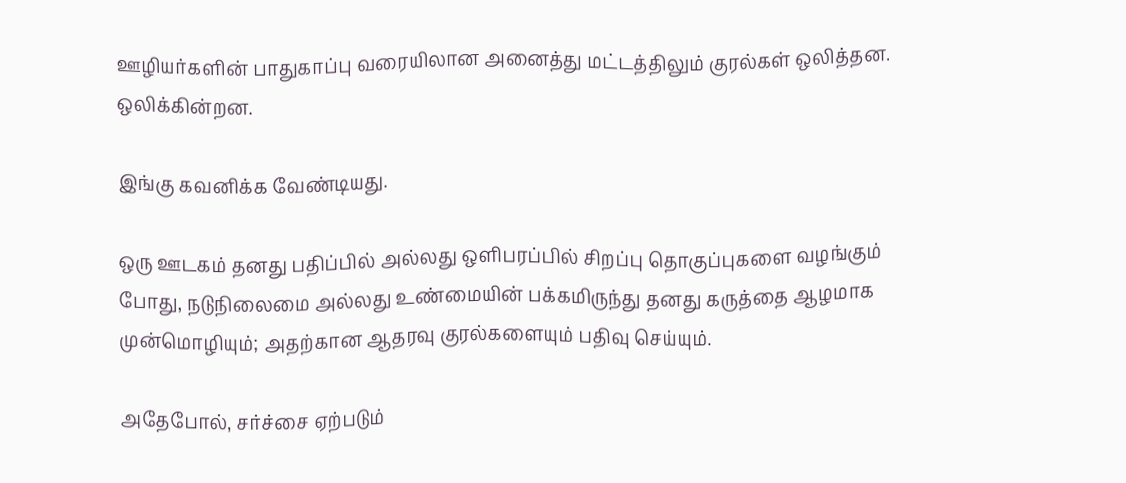ஊழியர்களின் பாதுகாப்பு வரையிலான அனைத்து மட்டத்திலும் குரல்கள் ஒலித்தன. ஒலிக்கின்றன.

இங்கு கவனிக்க வேண்டியது.

ஒரு ஊடகம் தனது பதிப்பில் அல்லது ஒளிபரப்பில் சிறப்பு தொகுப்புகளை வழங்கும் போது, நடுநிலைமை அல்லது உண்மையின் பக்கமிருந்து தனது கருத்தை ஆழமாக முன்மொழியும்; அதற்கான ஆதரவு குரல்களையும் பதிவு செய்யும்.

அதேபோல், சர்ச்சை ஏற்படும்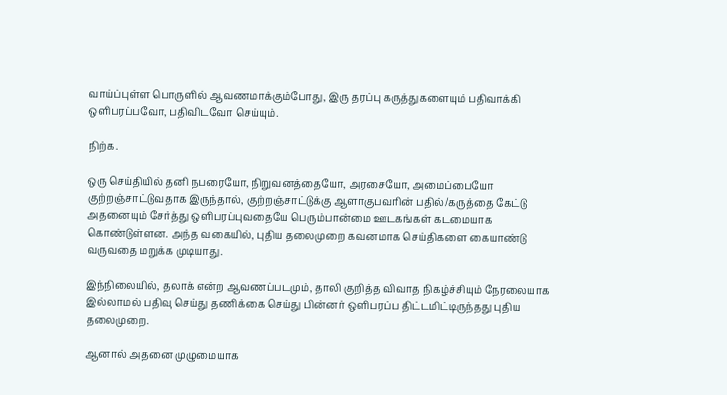வாய்ப்புள்ள பொருளில் ஆவணமாக்கும்போது, இரு தரப்பு கருத்துகளையும் பதிவாக்கி ஒளிபரப்பவோ, பதிவிடவோ செய்யும்.

நிற்க.

ஒரு செய்தியில் தனி நபரையோ, நிறுவனத்தையோ, அரசையோ, அமைப்பையோ குற்றஞ்சாட்டுவதாக இருந்தால், குற்றஞ்சாட்டுக்கு ஆளாகுபவரின் பதில்/கருத்தை கேட்டு அதனையும் சேர்த்து ஒளிபரப்புவதையே பெரும்பான்மை ஊடகங்கள் கடமையாக கொண்டுள்ளன. அந்த வகையில், புதிய தலைமுறை கவனமாக செய்திகளை கையாண்டு வருவதை மறுக்க முடியாது.

இந்நிலையில், தலாக் என்ற ஆவணப்படமும், தாலி குறித்த விவாத நிகழ்ச்சியும் நேரலையாக இல்லாமல் பதிவு செய்து தணிக்கை செய்து பின்னர் ஒளிபரப்ப திட்டமிட்டிருந்தது புதிய தலைமுறை.

ஆனால் அதனை முழுமையாக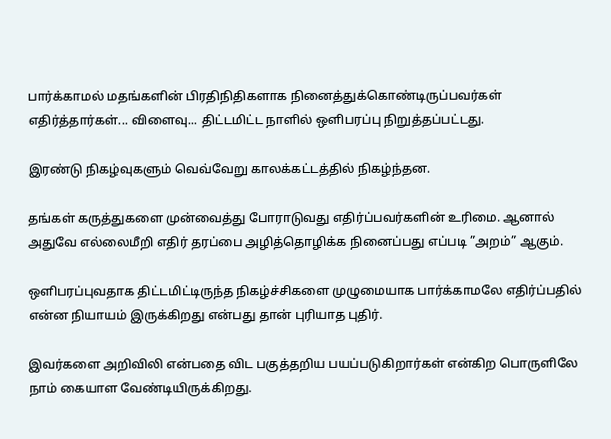பார்க்காமல் மதங்களின் பிரதிநிதிகளாக நினைத்துக்கொண்டிருப்பவர்கள் எதிர்த்தார்கள்... விளைவு... திட்டமிட்ட நாளில் ஒளிபரப்பு நிறுத்தப்பட்டது.

இரண்டு நிகழ்வுகளும் வெவ்வேறு காலக்கட்டத்தில் நிகழ்ந்தன.

தங்கள் கருத்துகளை முன்வைத்து போராடுவது எதிர்ப்பவர்களின் உரிமை. ஆனால் அதுவே எல்லைமீறி எதிர் தரப்பை அழித்தொழிக்க நினைப்பது எப்படி ”அறம்” ஆகும்.

ஒளிபரப்புவதாக திட்டமிட்டிருந்த நிகழ்ச்சிகளை முழுமையாக பார்க்காமலே எதிர்ப்பதில் என்ன நியாயம் இருக்கிறது என்பது தான் புரியாத புதிர்.

இவர்களை அறிவிலி என்பதை விட பகுத்தறிய பயப்படுகிறார்கள் என்கிற பொருளிலே நாம் கையாள வேண்டியிருக்கிறது.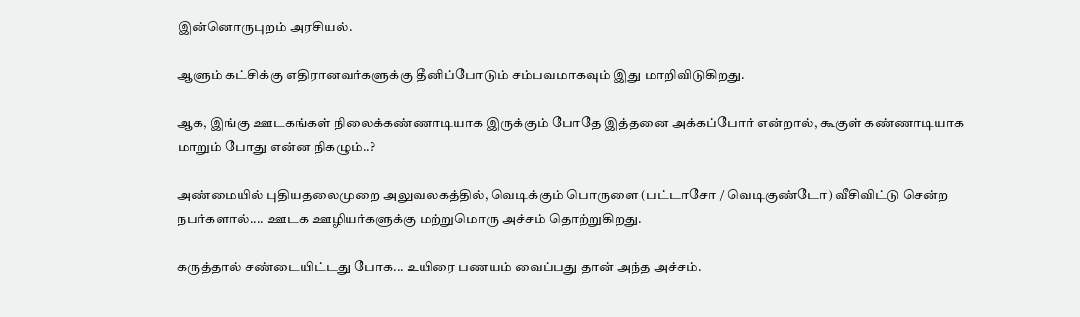இன்னொருபுறம் அரசியல்.

ஆளும் கட்சிக்கு எதிரானவர்களுக்கு தீனிப்போடும் சம்பவமாகவும் இது மாறிவிடுகிறது.

ஆக, இங்கு ஊடகங்கள் நிலைக்கண்ணாடியாக இருக்கும் போதே இத்தனை அக்கப்போர் என்றால், கூகுள் கண்ணாடியாக மாறும் போது என்ன நிகழும்..?

அண்மையில் புதியதலைமுறை அலுவலகத்தில், வெடிக்கும் பொருளை (பட்டாசோ / வெடிகுண்டோ) வீசிவிட்டு சென்ற நபர்களால்.... ஊடக ஊழியர்களுக்கு மற்றுமொரு அச்சம் தொற்றுகிறது.

கருத்தால் சண்டையிட்டது போக... உயிரை பணயம் வைப்பது தான் அந்த அச்சம்.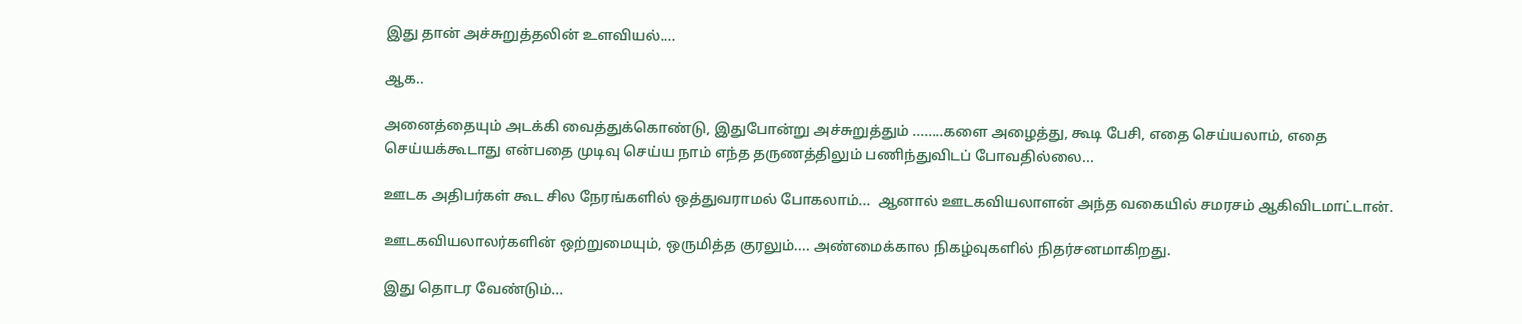இது தான் அச்சுறுத்தலின் உளவியல்....

ஆக..

அனைத்தையும் அடக்கி வைத்துக்கொண்டு, இதுபோன்று அச்சுறுத்தும் ........களை அழைத்து, கூடி பேசி, எதை செய்யலாம், எதை செய்யக்கூடாது என்பதை முடிவு செய்ய நாம் எந்த தருணத்திலும் பணிந்துவிடப் போவதில்லை...

ஊடக அதிபர்கள் கூட சில நேரங்களில் ஒத்துவராமல் போகலாம்...  ஆனால் ஊடகவியலாளன் அந்த வகையில் சமரசம் ஆகிவிடமாட்டான்.

ஊடகவியலாலர்களின் ஒற்றுமையும், ஒருமித்த குரலும்.... அண்மைக்கால நிகழ்வுகளில் நிதர்சனமாகிறது.

இது தொடர வேண்டும்...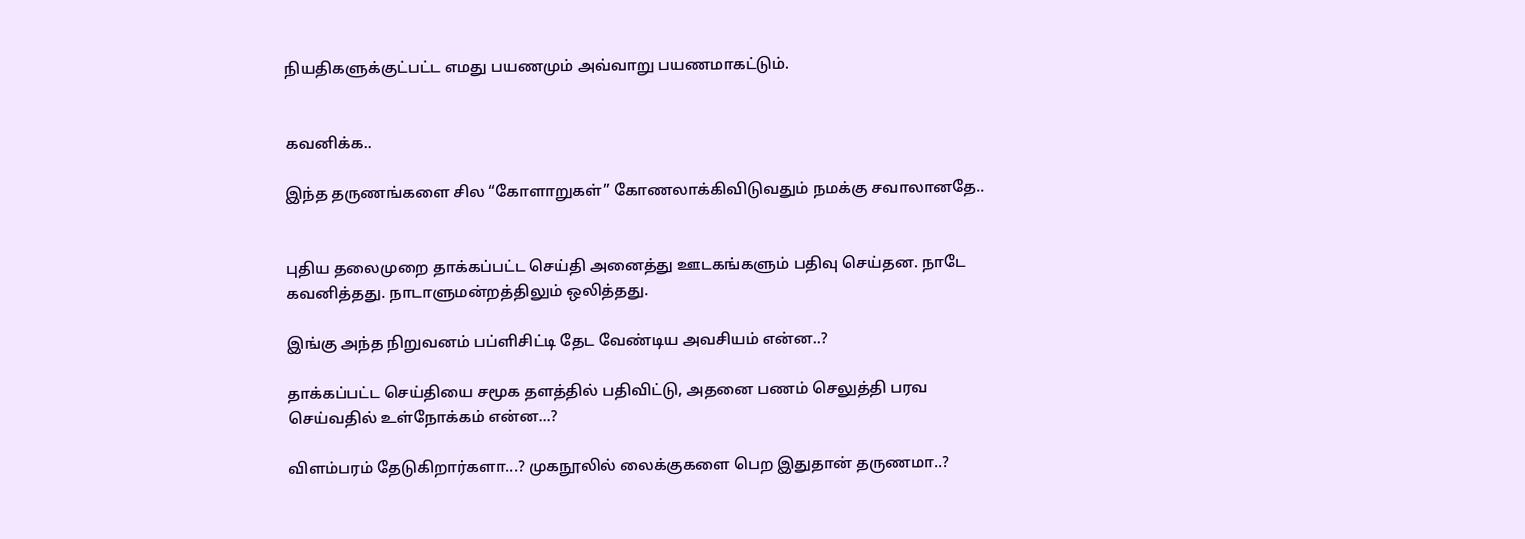நியதிகளுக்குட்பட்ட எமது பயணமும் அவ்வாறு பயணமாகட்டும்.


கவனிக்க..

இந்த தருணங்களை சில “கோளாறுகள்” கோணலாக்கிவிடுவதும் நமக்கு சவாலானதே..


புதிய தலைமுறை தாக்கப்பட்ட செய்தி அனைத்து ஊடகங்களும் பதிவு செய்தன. நாடே கவனித்தது. நாடாளுமன்றத்திலும் ஒலித்தது.

இங்கு அந்த நிறுவனம் பப்ளிசிட்டி தேட வேண்டிய அவசியம் என்ன..?

தாக்கப்பட்ட செய்தியை சமூக தளத்தில் பதிவிட்டு, அதனை பணம் செலுத்தி பரவ செய்வதில் உள்நோக்கம் என்ன...?

விளம்பரம் தேடுகிறார்களா...? முகநூலில் லைக்குகளை பெற இதுதான் தருணமா..?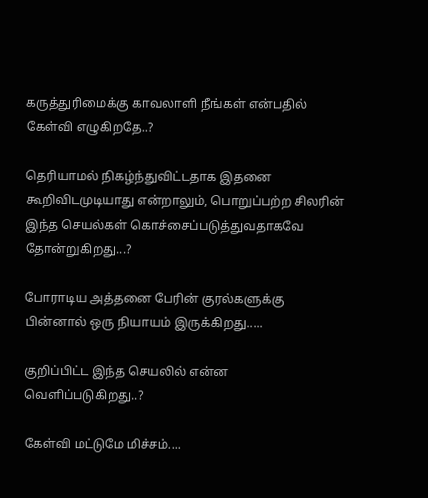கருத்துரிமைக்கு காவலாளி நீங்கள் என்பதில் கேள்வி எழுகிறதே..?

தெரியாமல் நிகழ்ந்துவிட்டதாக இதனை கூறிவிடமுடியாது என்றாலும், பொறுப்பற்ற சிலரின் இந்த செயல்கள் கொச்சைப்படுத்துவதாகவே தோன்றுகிறது...?

போராடிய அத்தனை பேரின் குரல்களுக்கு பின்னால் ஒரு நியாயம் இருக்கிறது.....

குறிப்பிட்ட இந்த செயலில் என்ன வெளிப்படுகிறது..?

கேள்வி மட்டுமே மிச்சம்....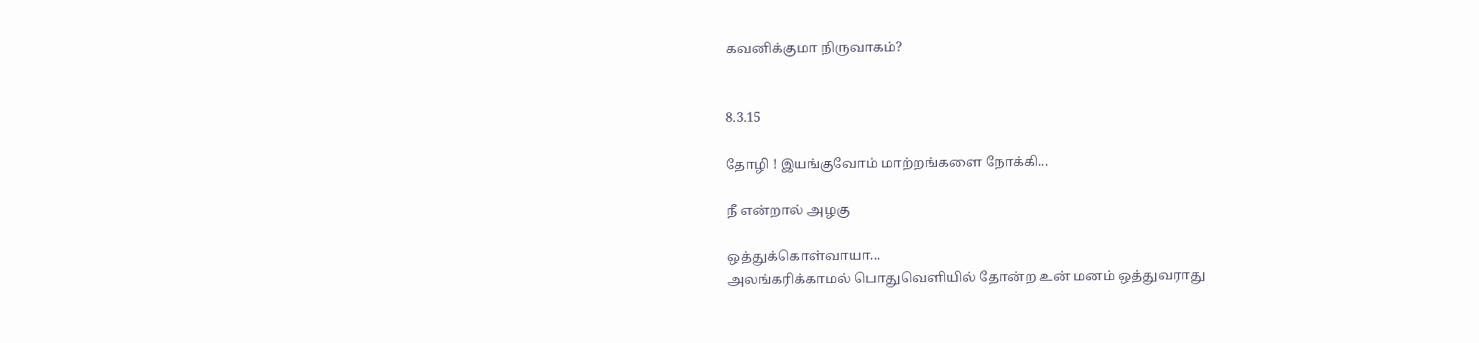கவனிக்குமா நிருவாகம்?


8.3.15

தோழி ! இயங்குவோம் மாற்றங்களை நோக்கி...

நீ என்றால் அழகு

ஒத்துக்கொள்வாயா...
அலங்கரிக்காமல் பொதுவெளியில் தோன்ற உன் மனம் ஒத்துவராது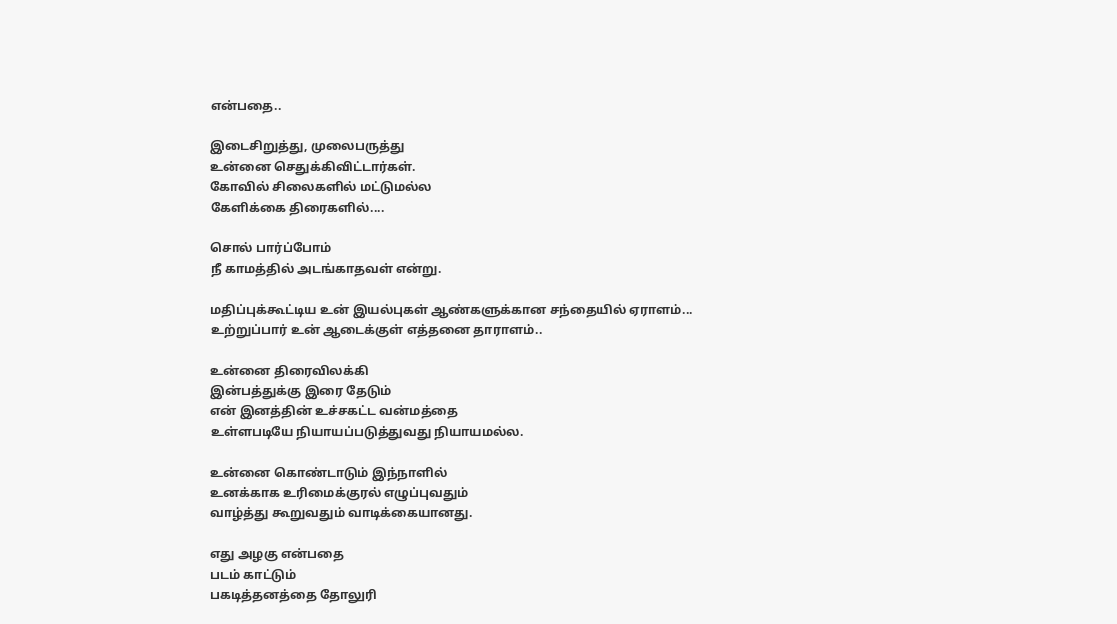என்பதை..

இடைசிறுத்து, முலைபருத்து
உன்னை செதுக்கிவிட்டார்கள்.
கோவில் சிலைகளில் மட்டுமல்ல
கேளிக்கை திரைகளில்....

சொல் பார்ப்போம்
நீ காமத்தில் அடங்காதவள் என்று.

மதிப்புக்கூட்டிய உன் இயல்புகள் ஆண்களுக்கான சந்தையில் ஏராளம்...
உற்றுப்பார் உன் ஆடைக்குள் எத்தனை தாராளம்..

உன்னை திரைவிலக்கி
இன்பத்துக்கு இரை தேடும்
என் இனத்தின் உச்சகட்ட வன்மத்தை
உள்ளபடியே நியாயப்படுத்துவது நியாயமல்ல.

உன்னை கொண்டாடும் இந்நாளில்
உனக்காக உரிமைக்குரல் எழுப்புவதும்
வாழ்த்து கூறுவதும் வாடிக்கையானது.

எது அழகு என்பதை
படம் காட்டும்
பகடித்தனத்தை தோலுரி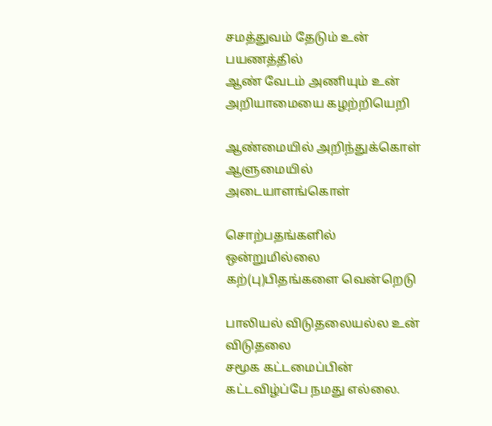சமத்துவம் தேடும் உன் பயணத்தில்
ஆண் வேடம் அணியும் உன் அறியாமையை கழற்றியெறி

ஆண்மையில் அறிந்துக்கொள்
ஆளுமையில் அடையாளங்கொள்

சொற்பதங்களில் ஒன்றுமில்லை
கற்(பு)பிதங்களை வென்றெடு

பாலியல் விடுதலையல்ல உன் விடுதலை
சமூக கட்டமைப்பின் கட்டவிழ்ப்பே நமது எல்லை.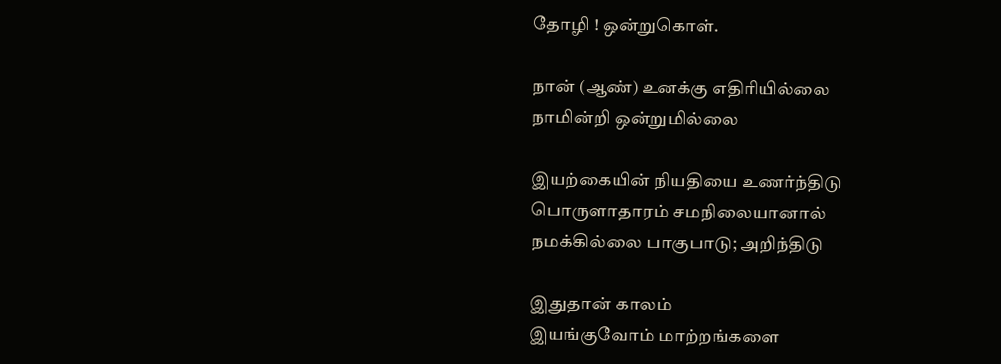தோழி ! ஒன்றுகொள்.

நான் (ஆண்) உனக்கு எதிரியில்லை
நாமின்றி ஒன்றுமில்லை

இயற்கையின் நியதியை உணர்ந்திடு
பொருளாதாரம் சமநிலையானால்
நமக்கில்லை பாகுபாடு; அறிந்திடு

இதுதான் காலம்
இயங்குவோம் மாற்றங்களை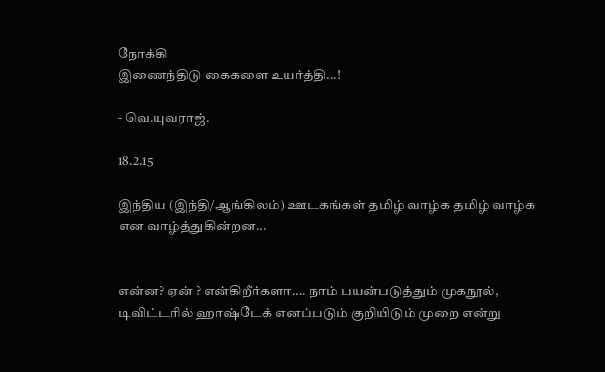நோக்கி
இணைந்திடு கைகளை உயர்த்தி...!

- வெ.யுவராஜ்.

18.2.15

இந்திய (இந்தி/ஆங்கிலம்) ஊடகங்கள் தமிழ் வாழ்க தமிழ் வாழ்க என வாழ்த்துகின்றன...


என்ன? ஏன் ? என்கிறீர்களா.... நாம் பயன்படுத்தும் முகநூல், டிவிட்டரில் ஹாஷ்டேக் எனப்படும் குறியிடும் முறை என்று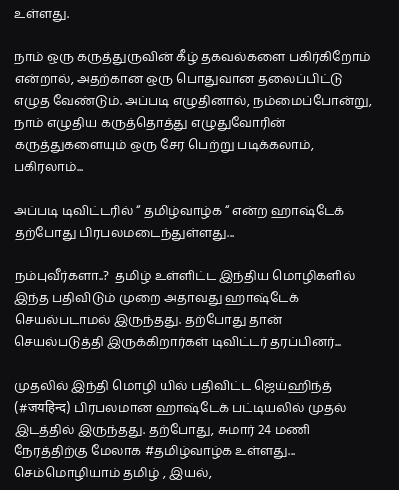உள்ளது.

நாம் ஒரு கருத்துருவின் கீழ் தகவல்களை பகிர்கிறோம் என்றால், அதற்கான ஒரு பொதுவான தலைப்பிட்டு எழுத வேண்டும். அப்படி எழுதினால், நம்மைப்போன்று, நாம் எழுதிய கருத்தொத்து எழுதுவோரின் கருத்துகளையும் ஒரு சேர பெற்று படிக்கலாம், பகிரலாம்...

அப்படி டிவிட்டரில் “ தமிழ்வாழ்க “ என்ற ஹாஷ்டேக் தற்போது பிரபலமடைந்துள்ளது...

நம்புவீர்களா..?  தமிழ் உள்ளிட்ட இந்திய மொழிகளில் இந்த பதிவிடும் முறை அதாவது ஹாஷ்டேக் செயல்படாமல் இருந்தது. தற்போது தான் செயல்படுத்தி இருக்கிறார்கள் டிவிட்டர் தரப்பினர்...

முதலில் இந்தி மொழி யில் பதிவிட்ட ஜெய்ஹிந்த் (#जयहिन्द) பிரபலமான ஹாஷ்டேக் பட்டியலில் முதல் இடத்தில் இருந்தது. தற்போது, சுமார் 24 மணி நேரத்திற்கு மேலாக #தமிழ்வாழ்க உள்ளது...
செம்மொழியாம் தமிழ் , இயல்,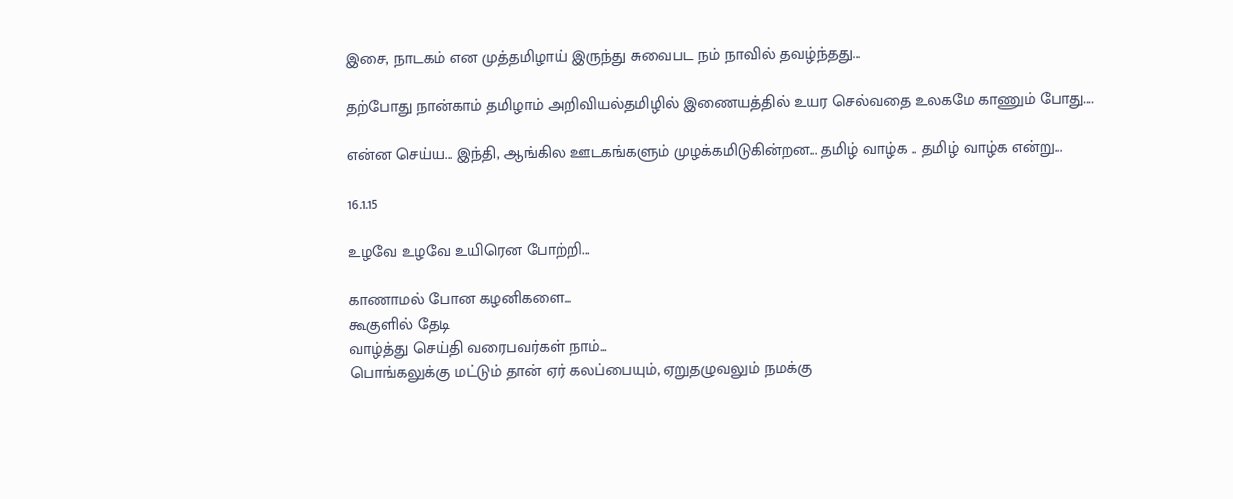இசை, நாடகம் என முத்தமிழாய் இருந்து சுவைபட நம் நாவில் தவழ்ந்தது...

தற்போது நான்காம் தமிழாம் அறிவியல்தமிழில் இணையத்தில் உயர செல்வதை உலகமே காணும் போது....

என்ன செய்ய... இந்தி, ஆங்கில ஊடகங்களும் முழக்கமிடுகின்றன... தமிழ் வாழ்க .. தமிழ் வாழ்க என்று...

16.1.15

உழவே உழவே உயிரென போற்றி...

காணாமல் போன கழனிகளை...
கூகுளில் தேடி
வாழ்த்து செய்தி வரைபவர்கள் நாம்...
பொங்கலுக்கு மட்டும் தான் ஏர் கலப்பையும், ஏறுதழுவலும் நமக்கு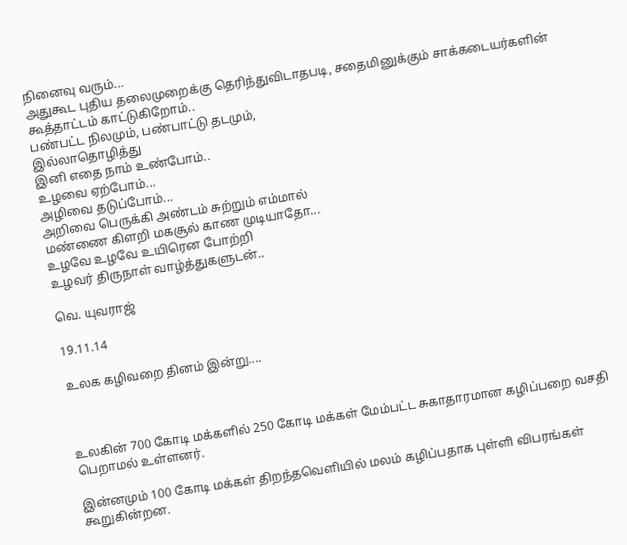நினைவு வரும்...
அதுகூட புதிய தலைமுறைக்கு தெரிந்துவிடாதபடி, சதைமினுக்கும் சாக்கடையர்களின் கூத்தாட்டம் காட்டுகிறோம்..
பண்பட்ட நிலமும், பண்பாட்டு தடமும்,
இல்லாதொழித்து
இனி எதை நாம் உண்போம்..
உழவை ஏற்போம்...
அழிவை தடுப்போம்...
அறிவை பெருக்கி அண்டம் சுற்றும் எம்மால்
மண்ணை கிளறி மகசூல் காண முடியாதோ...
உழவே உழவே உயிரென போற்றி
உழவர் திருநாள் வாழ்த்துகளுடன்..

வெ. யுவராஜ்

19.11.14

உலக கழிவறை தினம் இன்று....



உலகின் 700 கோடி மக்களில் 250 கோடி மக்கள் மேம்பட்ட சுகாதாரமான கழிப்பறை வசதி பெறாமல் உள்ளனர்.

இன்னமும் 100 கோடி மக்கள் திறந்தவெளியில் மலம் கழிப்பதாக புள்ளி விபரங்கள் கூறுகின்றன.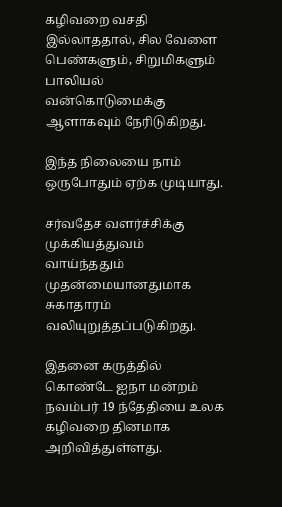கழிவறை வசதி இல்லாததால், சில வேளை பெண்களும், சிறுமிகளும் பாலியல் வன்கொடுமைக்கு ஆளாகவும் நேரிடுகிறது.

இந்த நிலையை நாம் ஒருபோதும் ஏற்க முடியாது.

சர்வதேச வளர்ச்சிக்கு முக்கியத்துவம் வாய்ந்ததும் முதன்மையானதுமாக சுகாதாரம் வலியுறுத்தப்படுகிறது.

இதனை கருத்தில் கொண்டே ஐநா மன்றம் நவம்பர் 19 ந்தேதியை உலக கழிவறை தினமாக அறிவித்துள்ளது.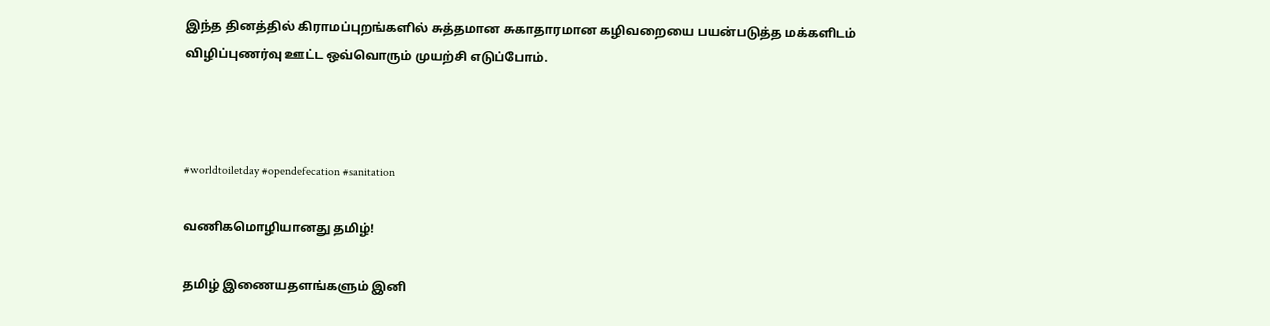இந்த தினத்தில் கிராமப்புறங்களில் சுத்தமான சுகாதாரமான கழிவறையை பயன்படுத்த மக்களிடம் விழிப்புணர்வு ஊட்ட ஒவ்வொரும் முயற்சி எடுப்போம்.



#worldtoiletday #opendefecation #sanitation

வணிகமொழியானது தமிழ்!

தமிழ் இணையதளங்களும் இனி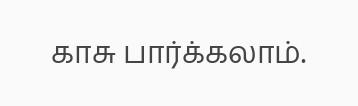காசு பார்க்கலாம்.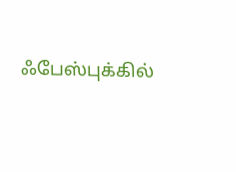ஃபேஸ்புக்கில்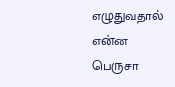எழுதுவதால் என்ன பெருசா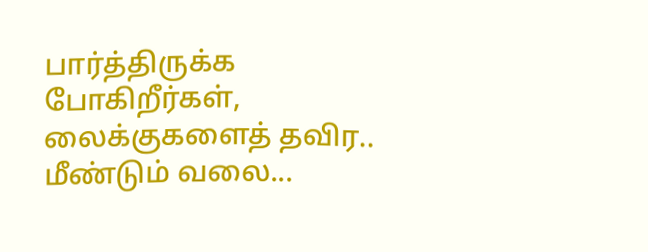பார்த்திருக்க போகிறீர்கள், லைக்குகளைத் தவிர.. மீண்டும் வலை...